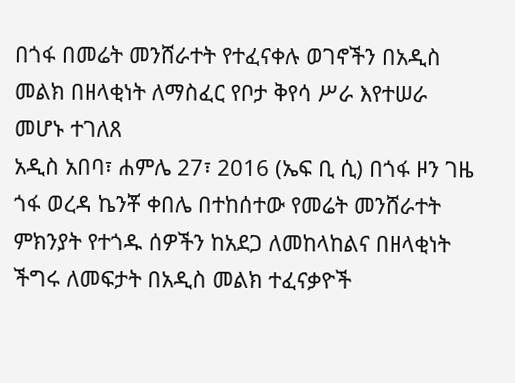በጎፋ በመሬት መንሸራተት የተፈናቀሉ ወገኖችን በአዲስ መልክ በዘላቂነት ለማስፈር የቦታ ቅየሳ ሥራ እየተሠራ መሆኑ ተገለጸ
አዲስ አበባ፣ ሐምሌ 27፣ 2016 (ኤፍ ቢ ሲ) በጎፋ ዞን ገዜ ጎፋ ወረዳ ኬንቾ ቀበሌ በተከሰተው የመሬት መንሸራተት ምክንያት የተጎዱ ሰዎችን ከአደጋ ለመከላከልና በዘላቂነት ችግሩ ለመፍታት በአዲስ መልክ ተፈናቃዮች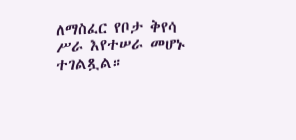ለማስፈር የቦታ ቅየሳ ሥራ እየተሠራ መሆኑ ተገልጿል።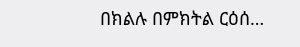በክልሉ በምክትል ርዕሰ…